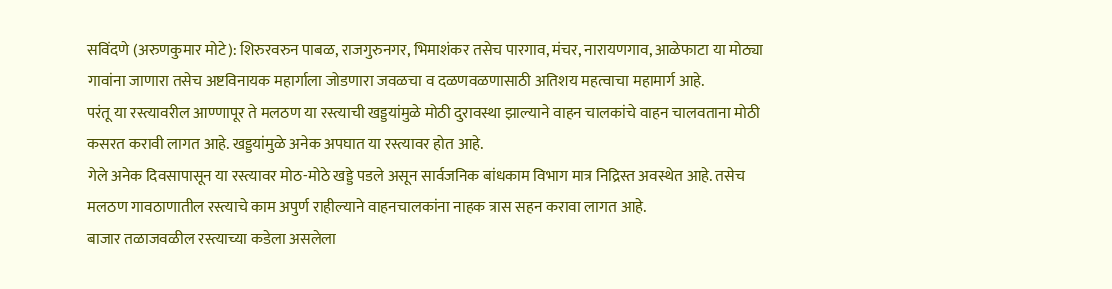सविंदणे (अरुणकुमार मोटे): शिरुरवरुन पाबळ, राजगुरुनगर, भिमाशंकर तसेच पारगाव, मंचर, नारायणगाव, आळेफाटा या मोठ्या गावांना जाणारा तसेच अष्टविनायक महार्गाला जोडणारा जवळचा व दळणवळणासाठी अतिशय महत्वाचा महामार्ग आहे.
परंतू या रस्त्यावरील आण्णापूर ते मलठण या रस्त्याची खड्डयांमुळे मोठी दुरावस्था झाल्याने वाहन चालकांचे वाहन चालवताना मोठी कसरत करावी लागत आहे. खड्डयांमुळे अनेक अपघात या रस्त्यावर होत आहे.
गेले अनेक दिवसापासून या रस्त्यावर मोठ-मोठे खड्डे पडले असून सार्वजनिक बांधकाम विभाग मात्र निद्रिस्त अवस्थेत आहे. तसेच मलठण गावठाणातील रस्त्याचे काम अपुर्ण राहील्याने वाहनचालकांना नाहक त्रास सहन करावा लागत आहे.
बाजार तळाजवळील रस्त्याच्या कडेला असलेला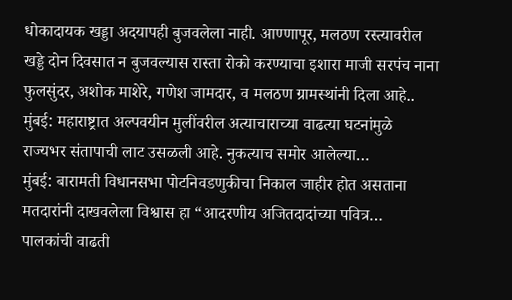धोकादायक खड्डा अदयापही बुजवलेला नाही. आण्णापूर, मलठण रस्त्यावरील खड्डे दोन दिवसात न बुजवल्यास रास्ता रोको करण्याचा इशारा माजी सरपंच नाना फुलसुंदर, अशोक माशेरे, गणेश जामदार, व मलठण ग्रामस्थांनी दिला आहे..
मुंबई: महाराष्ट्रात अल्पवयीन मुलींवरील अत्याचाराच्या वाढत्या घटनांमुळे राज्यभर संतापाची लाट उसळली आहे. नुकत्याच समोर आलेल्या…
मुंबई: बारामती विधानसभा पोटनिवडणुकीचा निकाल जाहीर होत असताना मतदारांनी दाखवलेला विश्वास हा “आदरणीय अजितदादांच्या पवित्र…
पालकांची वाढती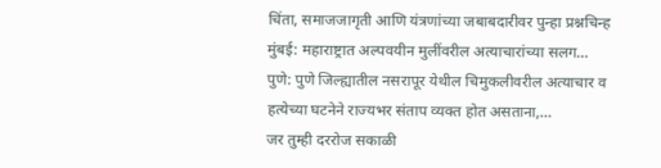चिंता, समाजजागृती आणि यंत्रणांच्या जबाबदारीवर पुन्हा प्रश्नचिन्ह मुंबई: महाराष्ट्रात अल्पवयीन मुलींवरील अत्याचारांच्या सलग…
पुणे: पुणे जिल्ह्यातील नसरापूर येथील चिमुकलीवरील अत्याचार व हत्येच्या घटनेने राज्यभर संताप व्यक्त होत असताना,…
जर तुम्ही दररोज सकाळी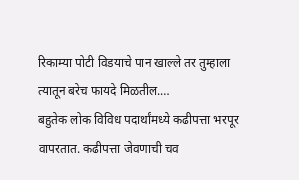रिकाम्या पोटी विडयाचे पान खाल्ले तर तुम्हाला त्यातून बरेच फायदे मिळतील.…
बहुतेक लोक विविध पदार्थांमध्ये कढीपत्ता भरपूर वापरतात. कढीपत्ता जेवणाची चव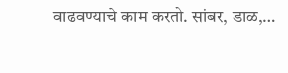वाढवण्याचे काम करतो. सांबर, डाळ,…